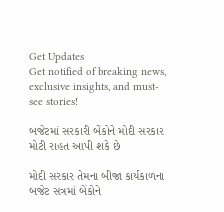Get Updates
Get notified of breaking news, exclusive insights, and must-see stories!

બજેટમાં સરકારી બેંકોને મોદી સરકાર મોટી રાહત આપી શકે છે

મોદી સરકાર તેમના બીજા કાર્યકાળના બજેટ સત્રમાં બેંકોને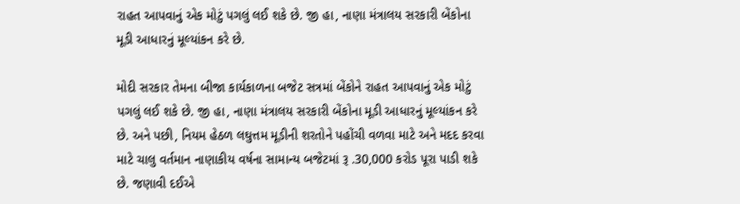રાહત આપવાનું એક મોટું પગલું લઈ શકે છે. જી હા, નાણા મંત્રાલય સરકારી બેંકોના મૂડી આધારનું મૂલ્યાંકન કરે છે.

મોદી સરકાર તેમના બીજા કાર્યકાળના બજેટ સત્રમાં બેંકોને રાહત આપવાનું એક મોટું પગલું લઈ શકે છે. જી હા, નાણા મંત્રાલય સરકારી બેંકોના મૂડી આધારનું મૂલ્યાંકન કરે છે. અને પછી, નિયમ હેઠળ લઘુત્તમ મૂડીની શરતોને પહોંચી વળવા માટે અને મદદ કરવા માટે ચાલુ વર્તમાન નાણાકીય વર્ષના સામાન્ય બજેટમાં રૂ .30,000 કરોડ પૂરા પાડી શકે છે. જણાવી દઈએ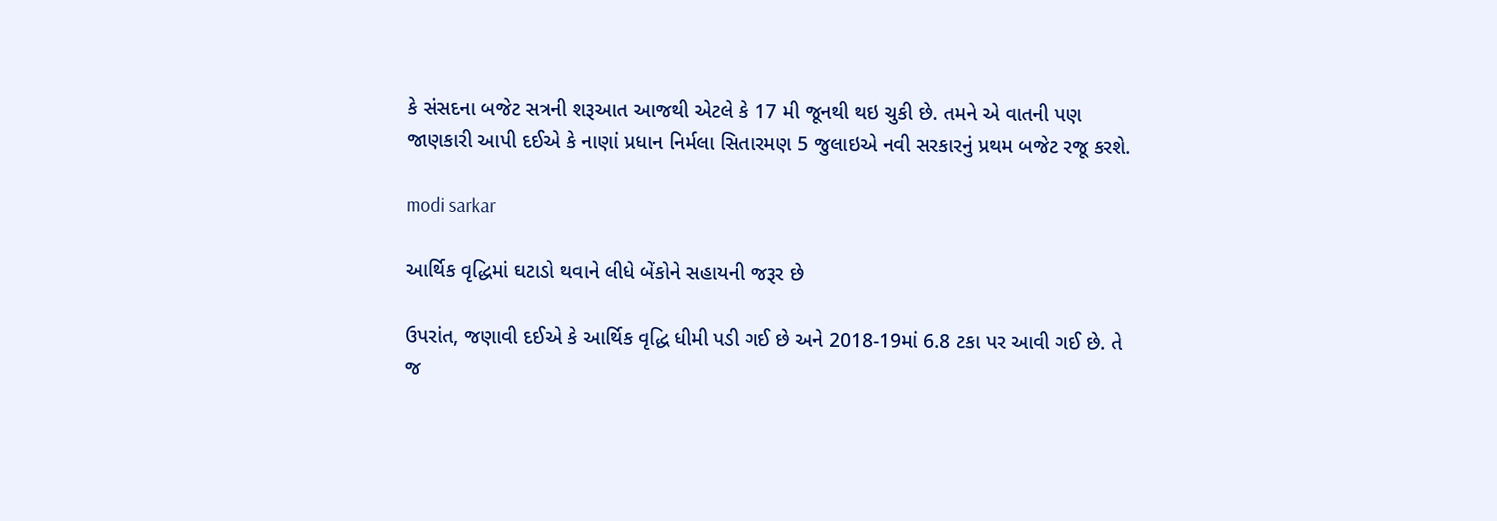કે સંસદના બજેટ સત્રની શરૂઆત આજથી એટલે કે 17 મી જૂનથી થઇ ચુકી છે. તમને એ વાતની પણ જાણકારી આપી દઈએ કે નાણાં પ્રધાન નિર્મલા સિતારમણ 5 જુલાઇએ નવી સરકારનું પ્રથમ બજેટ રજૂ કરશે.

modi sarkar

આર્થિક વૃદ્ધિમાં ઘટાડો થવાને લીધે બેંકોને સહાયની જરૂર છે

ઉપરાંત, જણાવી દઈએ કે આર્થિક વૃદ્ધિ ધીમી પડી ગઈ છે અને 2018-19માં 6.8 ટકા પર આવી ગઈ છે. તે જ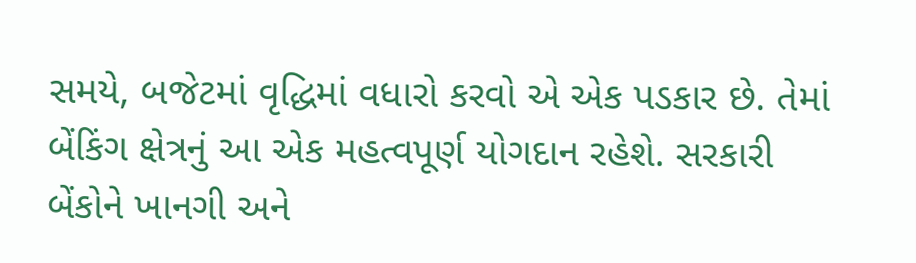સમયે, બજેટમાં વૃદ્ધિમાં વધારો કરવો એ એક પડકાર છે. તેમાં બેંકિંગ ક્ષેત્રનું આ એક મહત્વપૂર્ણ યોગદાન રહેશે. સરકારી બેંકોને ખાનગી અને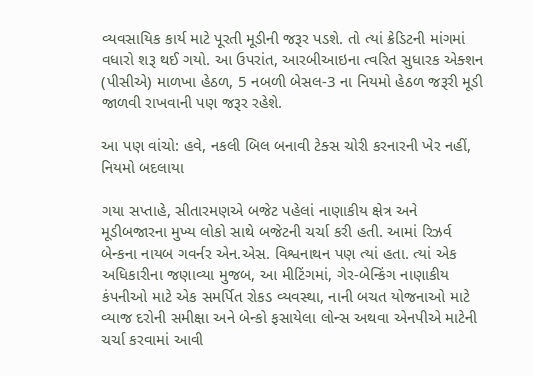વ્યવસાયિક કાર્ય માટે પૂરતી મૂડીની જરૂર પડશે. તો ત્યાં ક્રેડિટની માંગમાં વધારો શરૂ થઈ ગયો. આ ઉપરાંત, આરબીઆઇના ત્વરિત સુધારક એક્શન (પીસીએ) માળખા હેઠળ, 5 નબળી બેસલ-3 ના નિયમો હેઠળ જરૂરી મૂડી જાળવી રાખવાની પણ જરૂર રહેશે.

આ પણ વાંચો: હવે, નકલી બિલ બનાવી ટેક્સ ચોરી કરનારની ખેર નહીં, નિયમો બદલાયા

ગયા સપ્તાહે, સીતારમણએ બજેટ પહેલાં નાણાકીય ક્ષેત્ર અને મૂડીબજારના મુખ્ય લોકો સાથે બજેટની ચર્ચા કરી હતી. આમાં રિઝર્વ બેન્કના નાયબ ગવર્નર એન.એસ. વિશ્વનાથન પણ ત્યાં હતા. ત્યાં એક અધિકારીના જણાવ્યા મુજબ, આ મીટિંગમાં, ગેર-બેન્કિંગ નાણાકીય કંપનીઓ માટે એક સમર્પિત રોકડ વ્યવસ્થા, નાની બચત યોજનાઓ માટે વ્યાજ દરોની સમીક્ષા અને બેન્કો ફસાયેલા લોન્સ અથવા એનપીએ માટેની ચર્ચા કરવામાં આવી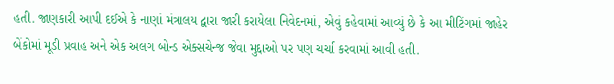હતી. જાણકારી આપી દઈએ કે નાણાં મંત્રાલય દ્વારા જારી કરાયેલા નિવેદનમાં, એવું કહેવામાં આવ્યું છે કે આ મીટિંગમાં જાહેર બેંકોમાં મૂડી પ્રવાહ અને એક અલગ બોન્ડ એક્સચેન્જ જેવા મુદ્દાઓ પર પણ ચર્ચા કરવામાં આવી હતી.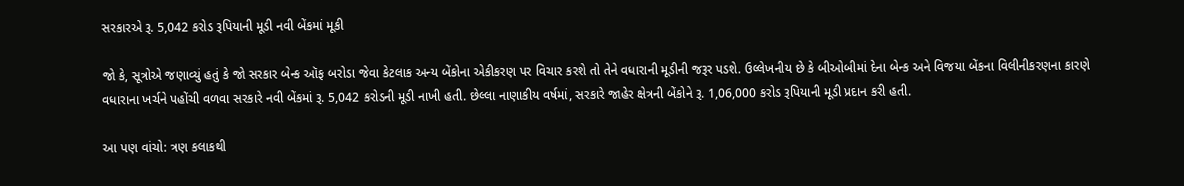સરકારએ રૂ. 5,042 કરોડ રૂપિયાની મૂડી નવી બેંકમાં મૂકી

જો કે, સૂત્રોએ જણાવ્યું હતું કે જો સરકાર બેન્ક ઑફ બરોડા જેવા કેટલાક અન્ય બેંકોના એકીકરણ પર વિચાર કરશે તો તેને વધારાની મૂડીની જરૂર પડશે. ઉલ્લેખનીય છે કે બીઓબીમાં દેના બેન્ક અને વિજયા બેંકના વિલીનીકરણના કારણે વધારાના ખર્ચને પહોંચી વળવા સરકારે નવી બેંકમાં રૂ. 5,042 કરોડની મૂડી નાખી હતી. છેલ્લા નાણાકીય વર્ષમાં, સરકારે જાહેર ક્ષેત્રની બેંકોને રૂ. 1,06,000 કરોડ રૂપિયાની મૂડી પ્રદાન કરી હતી.

આ પણ વાંચો: ત્રણ કલાકથી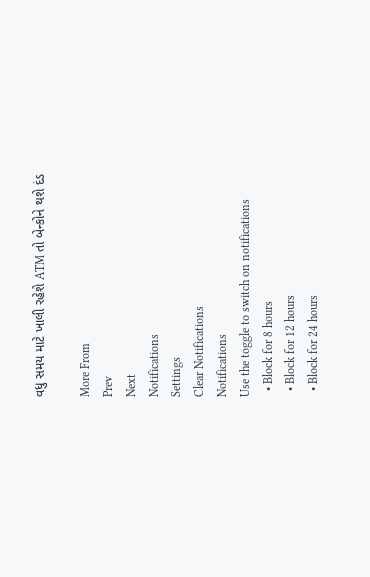વધુ સમય માટે ખાલી રહેશે ATM તો બેન્કોને થશે દંડ

More From
Prev
Next
Notifications
Settings
Clear Notifications
Notifications
Use the toggle to switch on notifications
  • Block for 8 hours
  • Block for 12 hours
  • Block for 24 hours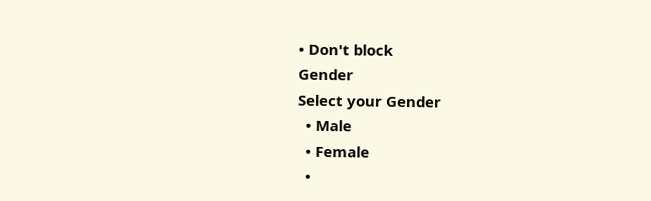• Don't block
Gender
Select your Gender
  • Male
  • Female
  •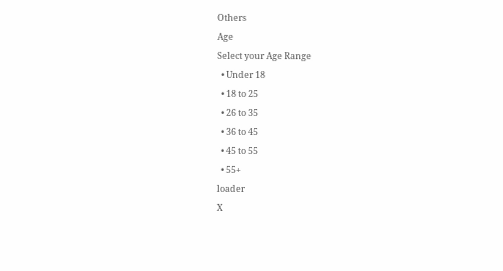Others
Age
Select your Age Range
  • Under 18
  • 18 to 25
  • 26 to 35
  • 36 to 45
  • 45 to 55
  • 55+
loader
X